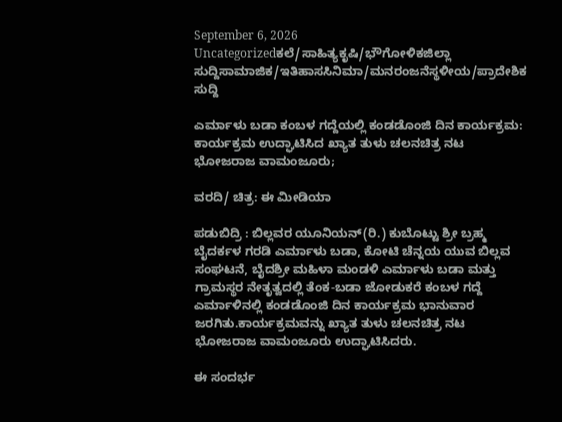September 6, 2026
Uncategorizedಕಲೆ/ಸಾಹಿತ್ಯಕೃಷಿ/ಭೌಗೋಳಿಕಜಿಲ್ಲಾ ಸುದ್ದಿಸಾಮಾಜಿಕ/ಇತಿಹಾಸಸಿನಿಮಾ/ಮನರಂಜನೆಸ್ಥಳೀಯ/ಪ್ರಾದೇಶಿಕ ಸುದ್ದಿ

ಎರ್ಮಾಳು ಬಡಾ ಕಂಬಳ ಗದ್ದೆಯಲ್ಲಿ ಕಂಡಡೊಂಜಿ ದಿನ ಕಾರ್ಯಕ್ರಮ: ಕಾರ್ಯಕ್ರಮ ಉದ್ಘಾಟಿಸಿದ ಖ್ಯಾತ ತುಳು ಚಲನಚಿತ್ರ ನಟ ಭೋಜರಾಜ ವಾಮಂಜೂರು;

ವರದಿ/ ಚಿತ್ರ: ಈ ಮೀಡಿಯಾ

ಪಡುಬಿದ್ರಿ : ಬಿಲ್ಲವರ ಯೂನಿಯನ್(ರಿ.) ಕುಬೊಟ್ಟು ಶ್ರೀ ಬ್ರಹ್ಮ ಬೈದರ್ಕಳ ಗರಡಿ ಎರ್ಮಾಳು ಬಡಾ, ಕೋಟಿ ಚೆನ್ನಯ ಯುವ ಬಿಲ್ಲವ ಸಂಘಟನೆ, ಬೈದಶ್ರೀ ಮಹಿಳಾ ಮಂಡಳಿ ಎರ್ಮಾಳು ಬಡಾ ಮತ್ತು ಗ್ರಾಮಸ್ಥರ ನೇತೃತ್ವದಲ್ಲಿ ತೆಂಕ-ಬಡಾ ಜೋಡುಕರೆ ಕಂಬಳ ಗದ್ದೆ ಎರ್ಮಾಳಿನಲ್ಲಿ ಕಂಡಡೊಂಜಿ ದಿನ ಕಾರ್ಯಕ್ರಮ ಭಾನುವಾರ ಜರಗಿತು.ಕಾರ್ಯಕ್ರಮವನ್ನು ಖ್ಯಾತ ತುಳು ಚಲನಚಿತ್ರ ನಟ ಭೋಜರಾಜ ವಾಮಂಜೂರು ಉದ್ಘಾಟಿಸಿದರು.

ಈ ಸಂದರ್ಭ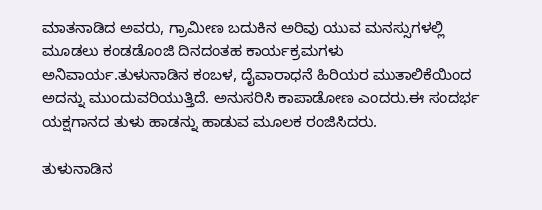ಮಾತನಾಡಿದ ಅವರು, ಗ್ರಾಮೀಣ ಬದುಕಿನ ಅರಿವು ಯುವ ಮನಸ್ಸುಗಳಲ್ಲಿ ಮೂಡಲು ಕಂಡಡೊಂಜಿ ದಿನದಂತಹ ಕಾರ್ಯಕ್ರಮಗಳು ಅನಿವಾರ್ಯ.ತುಳುನಾಡಿನ ಕಂಬಳ, ದೈವಾರಾಧನೆ ಹಿರಿಯರ ಮುತಾಲಿಕೆಯಿಂದ ಅದನ್ನು ಮುಂದುವರಿಯುತ್ತಿದೆ. ಅನುಸರಿಸಿ ಕಾಪಾಡೋಣ ಎಂದರು.ಈ ಸಂದರ್ಭ ಯಕ್ಷಗಾನದ ತುಳು ಹಾಡನ್ನು ಹಾಡುವ ಮೂಲಕ ರಂಜಿಸಿದರು.

ತುಳುನಾಡಿನ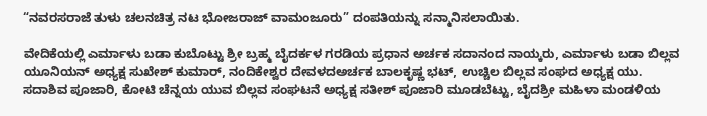“ನವರಸರಾಜೆ ತುಳು ಚಲನಚಿತ್ರ ನಟ ಭೋಜರಾಜ್ ವಾಮಂಜೂರು” ದಂಪತಿಯನ್ನು ಸನ್ಮಾನಿಸಲಾಯಿತು.

ವೇದಿಕೆಯಲ್ಲಿ ಎರ್ಮಾಳು ಬಡಾ ಕುಬೊಟ್ಟು ಶ್ರೀ ಬ್ರಹ್ಮ ಬೈದರ್ಕಳ ಗರಡಿಯ ಪ್ರಧಾನ ಅರ್ಚಕ ಸದಾನಂದ ನಾಯ್ಕರು, ಎರ್ಮಾಳು ಬಡಾ ಬಿಲ್ಲವ ಯೂನಿಯನ್ ಅಧ್ಯಕ್ಷ ಸುಖೇಶ್ ಕುಮಾರ್, ನಂದಿಕೇಶ್ವರ ದೇವಳದಅರ್ಚಕ ಬಾಲಕೃಷ್ಣ ಭಟ್, ಉಚ್ಚಿಲ ಬಿಲ್ಲವ ಸಂಘದ ಅಧ್ಯಕ್ಷ ಯು. ಸದಾಶಿವ ಪೂಜಾರಿ, ಕೋಟಿ ಚೆನ್ನಯ ಯುವ ಬಿಲ್ಲವ ಸಂಘಟನೆ ಅಧ್ಯಕ್ಷ ಸತೀಶ್ ಪೂಜಾರಿ ಮೂಡಬೆಟ್ಟು, ಬೈದಶ್ರೀ ಮಹಿಳಾ ಮಂಡಳಿಯ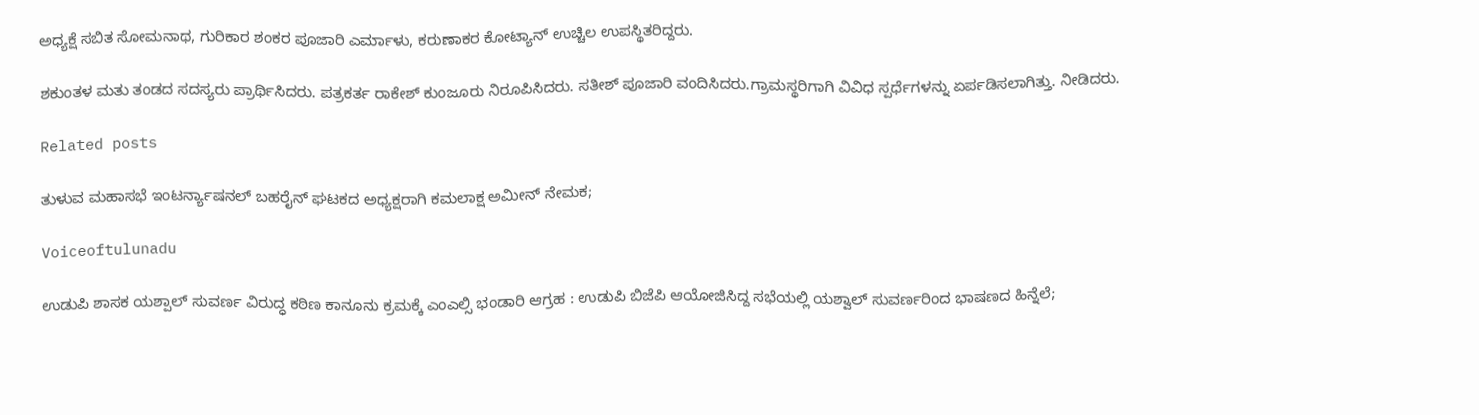ಅಧ್ಯಕ್ಷೆ ಸಬಿತ ಸೋಮನಾಥ, ಗುರಿಕಾರ ಶಂಕರ ಪೂಜಾರಿ ಎರ್ಮಾಳು, ಕರುಣಾಕರ ಕೋಟ್ಯಾನ್ ಉಚ್ಚಿಲ ಉಪಸ್ಥಿತರಿದ್ದರು.

ಶಕುಂತಳ ಮತು ತಂಡದ ಸದಸ್ಯರು ಪ್ರಾರ್ಥಿಸಿದರು. ಪತ್ರಕರ್ತ ರಾಕೇಶ್ ಕುಂಜೂರು ನಿರೂಪಿಸಿದರು. ಸತೀಶ್ ಪೂಜಾರಿ ವಂದಿಸಿದರು.ಗ್ರಾಮಸ್ಥರಿಗಾಗಿ ವಿವಿಧ ಸ್ಪರ್ಧೆಗಳನ್ನು ಏರ್ಪಡಿಸಲಾಗಿತ್ತು. ನೀಡಿದರು.

Related posts

ತುಳುವ ಮಹಾಸಭೆ ಇಂಟರ್ನ್ಯಾಷನಲ್ ಬಹರೈನ್ ಘಟಕದ ಅಧ್ಯಕ್ಷರಾಗಿ ಕಮಲಾಕ್ಷ ಅಮೀನ್ ನೇಮಕ;

Voiceoftulunadu

ಉಡುಪಿ ಶಾಸಕ ಯಶ್ಪಾಲ್ ಸುವರ್ಣ ವಿರುದ್ಧ ಕಠಿಣ ಕಾನೂನು ಕ್ರಮಕ್ಕೆ ಎಂಎಲ್ಸಿ ಭಂಡಾರಿ ಆಗ್ರಹ : ಉಡುಪಿ ಬಿಜೆಪಿ ಆಯೋಜಿಸಿದ್ದ ಸಭೆಯಲ್ಲಿ ಯಶ್ವಾಲ್ ಸುವರ್ಣರಿಂದ ಭಾಷಣದ ಹಿನ್ನೆಲೆ;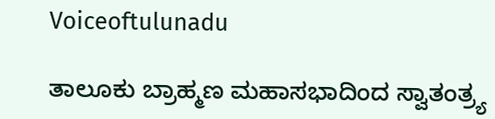Voiceoftulunadu

ತಾಲೂಕು ಬ್ರಾಹ್ಮಣ ಮಹಾಸಭಾದಿಂದ ಸ್ವಾತಂತ್ರ್ಯ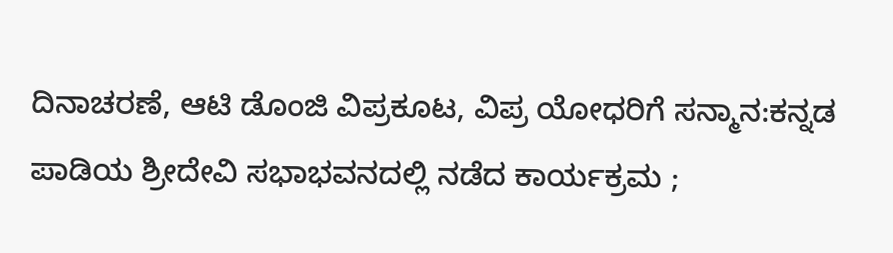ದಿನಾಚರಣೆ, ಆಟಿ ಡೊಂಜಿ ವಿಪ್ರಕೂಟ, ವಿಪ್ರ ಯೋಧರಿಗೆ ಸನ್ಮಾನ:ಕನ್ನಡ ಪಾಡಿಯ ಶ್ರೀದೇವಿ ಸಭಾಭವನದಲ್ಲಿ ನಡೆದ ಕಾರ್ಯಕ್ರಮ ;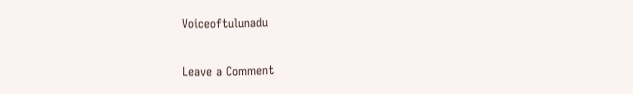Voiceoftulunadu

Leave a Comment